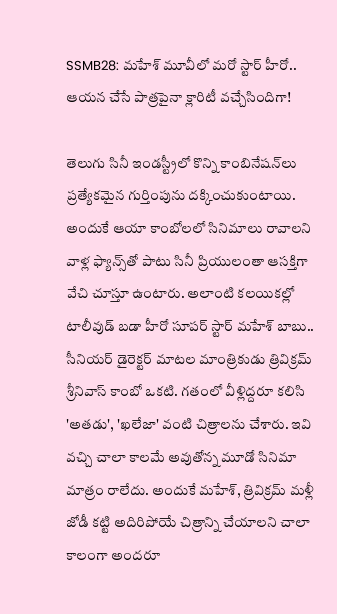SSMB28: మహేశ్ మూవీలో మరో స్టార్ హీరో.. ఆయన చేసే పాత్రపైనా క్లారిటీ వచ్చేసిందిగా!

తెలుగు సినీ ఇండస్ట్రీలో కొన్ని కాంబినేషన్‌లు ప్రత్యేకమైన గుర్తింపును దక్కించుకుంటాయి. అందుకే ఆయా కాంబోలలో సినిమాలు రావాలని వాళ్ల ఫ్యాన్స్‌తో పాటు సినీ ప్రియులంతా ఆసక్తిగా వేచి చూస్తూ ఉంటారు. అలాంటి కలయికల్లో టాలీవుడ్ బడా హీరో సూపర్ స్టార్ మహేశ్ బాబు.. సీనియర్ డైరెక్టర్ మాటల మాంత్రికుడు త్రివిక్రమ్ శ్రీనివాస్ కాంబో ఒకటి. గతంలో వీళ్లిద్దరూ కలిసి 'అతడు', 'ఖలేజా' వంటి చిత్రాలను చేశారు. ఇవి వచ్చి చాలా కాలమే అవుతోన్న మూడో సినిమా మాత్రం రాలేదు. అందుకే మహేశ్, త్రివిక్రమ్ మళ్లీ జోడీ కట్టి అదిరిపోయే చిత్రాన్ని చేయాలని చాలా కాలంగా అందరూ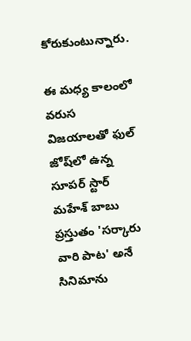కోరుకుంటున్నారు.

ఈ మధ్య కాలంలో వరుస విజయాలతో ఫుల్ జోష్‌లో ఉన్న సూపర్ స్టార్ మహేశ్ బాబు ప్రస్తుతం 'సర్కారు వారి పాట' అనే సినిమాను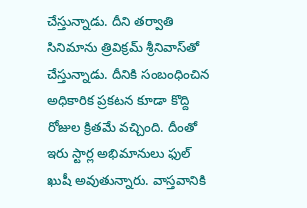చేస్తున్నాడు. దీని తర్వాతి సినిమాను త్రివిక్రమ్ శ్రీనివాస్‌తో చేస్తున్నాడు. దీనికి సంబంధించిన అధికారిక ప్రకటన కూడా కొద్ది రోజుల క్రితమే వచ్చింది. దీంతో ఇరు స్టార్ల అభిమానులు ఫుల్ ఖుషీ అవుతున్నారు. వాస్తవానికి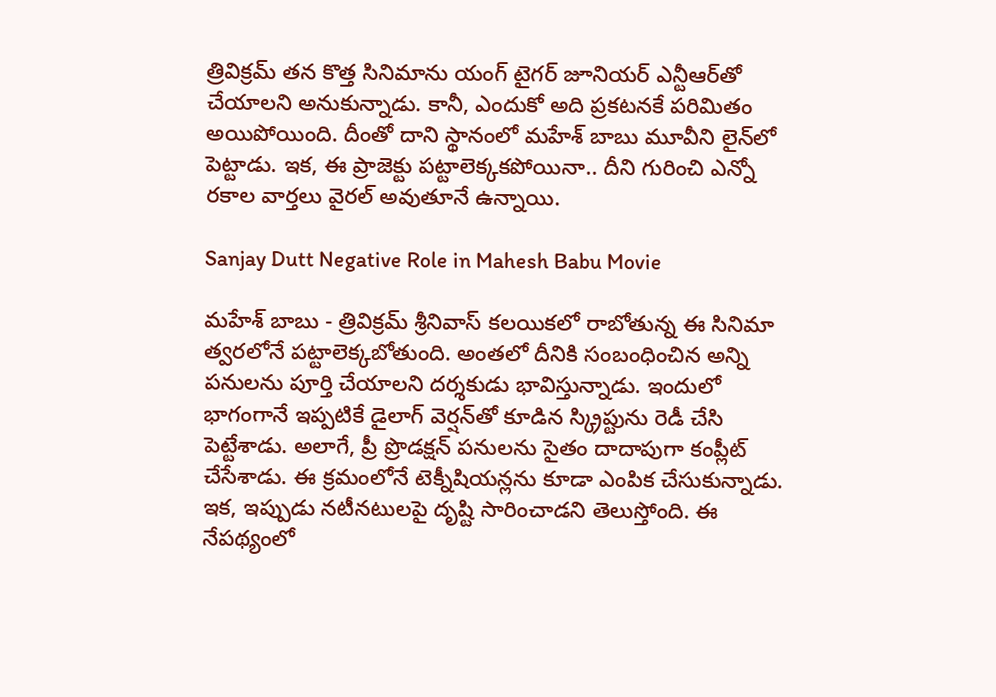త్రివిక్రమ్ తన కొత్త సినిమాను యంగ్ టైగర్ జూనియర్ ఎన్టీఆర్‌తో చేయాలని అనుకున్నాడు. కానీ, ఎందుకో అది ప్రకటనకే పరిమితం అయిపోయింది. దీంతో దాని స్థానంలో మహేశ్ బాబు మూవీని లైన్‌లో పెట్టాడు. ఇక, ఈ ప్రాజెక్టు పట్టాలెక్కకపోయినా.. దీని గురించి ఎన్నో రకాల వార్తలు వైరల్ అవుతూనే ఉన్నాయి.

Sanjay Dutt Negative Role in Mahesh Babu Movie

మహేశ్ బాబు - త్రివిక్రమ్ శ్రీనివాస్ కలయికలో రాబోతున్న ఈ సినిమా త్వరలోనే పట్టాలెక్కబోతుంది. అంతలో దీనికి సంబంధించిన అన్ని పనులను పూర్తి చేయాలని దర్శకుడు భావిస్తున్నాడు. ఇందులో భాగంగానే ఇప్పటికే డైలాగ్ వెర్షన్‌తో కూడిన స్క్రిప్టును రెడీ చేసి పెట్టేశాడు. అలాగే, ప్రీ ప్రొడక్షన్ పనులను సైతం దాదాపుగా కంప్లీట్ చేసేశాడు. ఈ క్రమంలోనే టెక్నీషియన్లను కూడా ఎంపిక చేసుకున్నాడు. ఇక, ఇప్పుడు నటీనటులపై దృష్టి సారించాడని తెలుస్తోంది. ఈ నేపథ్యంలో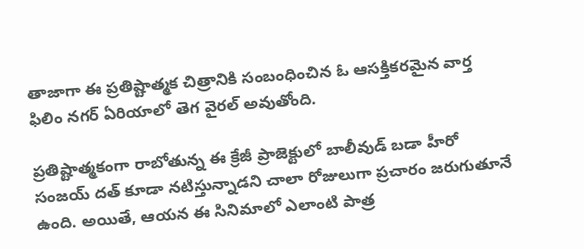తాజాగా ఈ ప్రతిష్టాత్మక చిత్రానికి సంబంధించిన ఓ ఆసక్తికరమైన వార్త ఫిలిం నగర్ ఏరియాలో తెగ వైరల్ అవుతోంది.

ప్రతిష్టాత్మకంగా రాబోతున్న ఈ క్రేజీ ప్రాజెక్టులో బాలీవుడ్ బడా హీరో సంజయ్ దత్ కూడా నటిస్తున్నాడని చాలా రోజులుగా ప్రచారం జరుగుతూనే ఉంది. అయితే, ఆయన ఈ సినిమాలో ఎలాంటి పాత్ర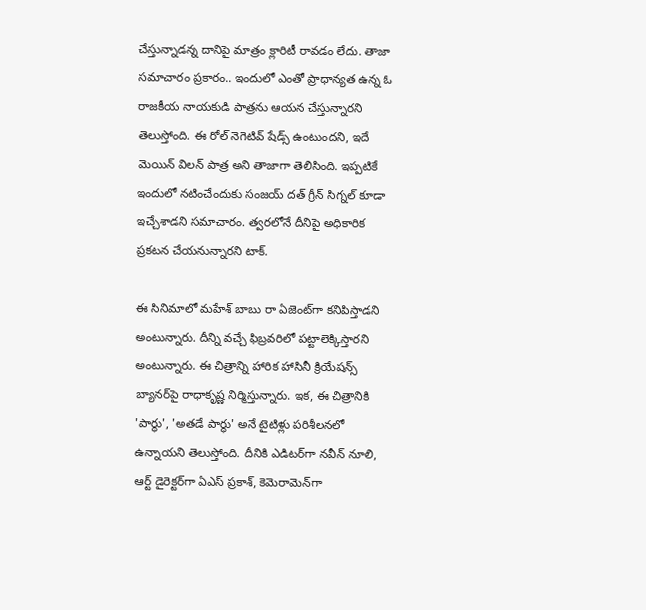చేస్తున్నాడన్న దానిపై మాత్రం క్లారిటీ రావడం లేదు. తాజా సమాచారం ప్రకారం.. ఇందులో ఎంతో ప్రాధాన్యత ఉన్న ఓ రాజకీయ నాయకుడి పాత్రను ఆయన చేస్తున్నారని తెలుస్తోంది. ఈ రోల్ నెగెటివ్ షేడ్స్ ఉంటుందని, ఇదే మెయిన్ విలన్ పాత్ర అని తాజాగా తెలిసింది. ఇప్పటికే ఇందులో నటించేందుకు సంజయ్ దత్ గ్రీన్ సిగ్నల్ కూడా ఇచ్చేశాడని సమాచారం. త్వరలోనే దీనిపై అధికారిక ప్రకటన చేయనున్నారని టాక్.

ఈ సినిమాలో మహేశ్ బాబు రా ఏజెంట్‌గా కనిపిస్తాడని అంటున్నారు. దీన్ని వచ్చే ఫిబ్రవరిలో పట్టాలెక్కిస్తారని అంటున్నారు. ఈ చిత్రాన్ని హారిక హాసినీ క్రియేషన్స్ బ్యానర్‌పై రాధాకృష్ణ నిర్మిస్తున్నారు. ఇక, ఈ చిత్రానికి 'పార్థు', 'అతడే పార్థు' అనే టైటిళ్లు పరిశీలనలో ఉన్నాయని తెలుస్తోంది. దీనికి ఎడిటర్‌గా నవీన్ నూలి, ఆర్ట్ డైరెక్టర్‌గా ఏఎస్ ప్రకాశ్, కెమెరామెన్‌గా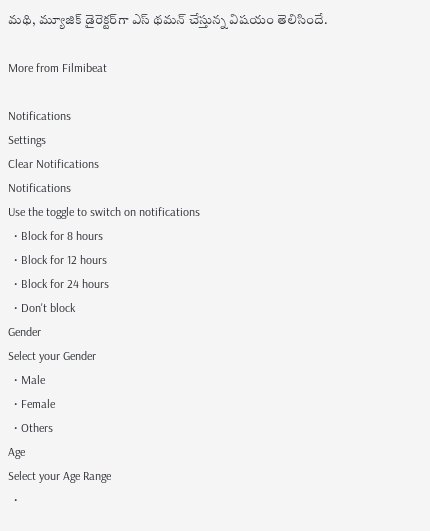మథి, మ్యూజిక్ డైరెక్టర్‌గా ఎస్ థమన్ చేస్తున్న విషయం తెలిసిందే.

More from Filmibeat

Notifications
Settings
Clear Notifications
Notifications
Use the toggle to switch on notifications
  • Block for 8 hours
  • Block for 12 hours
  • Block for 24 hours
  • Don't block
Gender
Select your Gender
  • Male
  • Female
  • Others
Age
Select your Age Range
  •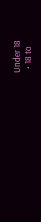Under 18
  • 18 to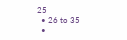25
  • 26 to 35
  •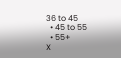36 to 45
  • 45 to 55
  • 55+
X